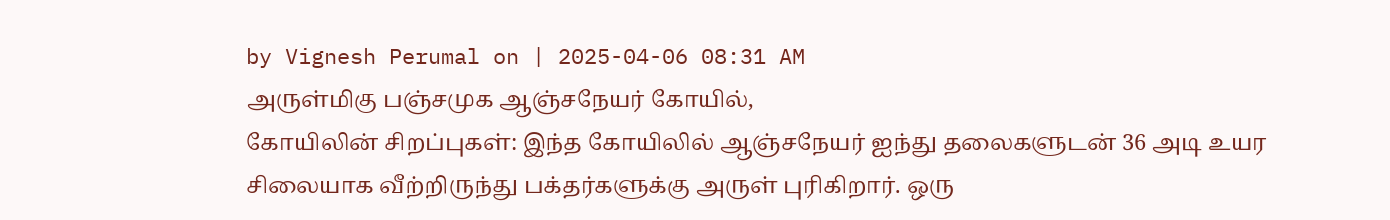by Vignesh Perumal on | 2025-04-06 08:31 AM
அருள்மிகு பஞ்சமுக ஆஞ்சநேயர் கோயில்,
கோயிலின் சிறப்புகள்: இந்த கோயிலில் ஆஞ்சநேயர் ஐந்து தலைகளுடன் 36 அடி உயர சிலையாக வீற்றிருந்து பக்தர்களுக்கு அருள் புரிகிறார். ஒரு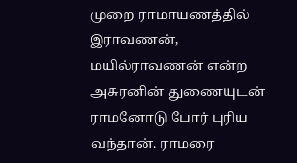முறை ராமாயணத்தில் இராவணன், மயில்ராவணன் என்ற அசுரனின் துணையுடன் ராமனோடு போர் புரிய வந்தான். ராமரை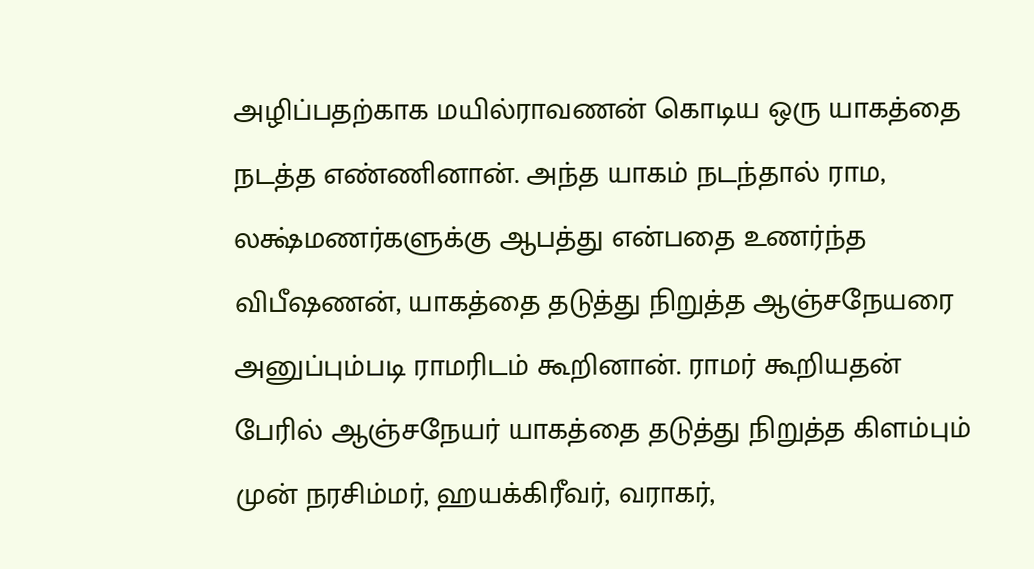அழிப்பதற்காக மயில்ராவணன் கொடிய ஒரு யாகத்தை நடத்த எண்ணினான். அந்த யாகம் நடந்தால் ராம, லக்ஷ்மணர்களுக்கு ஆபத்து என்பதை உணர்ந்த விபீஷணன், யாகத்தை தடுத்து நிறுத்த ஆஞ்சநேயரை அனுப்பும்படி ராமரிடம் கூறினான். ராமர் கூறியதன் பேரில் ஆஞ்சநேயர் யாகத்தை தடுத்து நிறுத்த கிளம்பும் முன் நரசிம்மர், ஹயக்கிரீவர், வராகர்,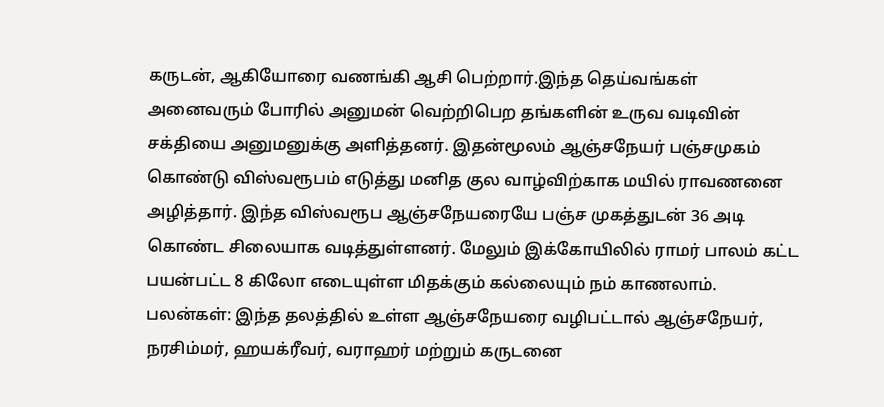கருடன், ஆகியோரை வணங்கி ஆசி பெற்றார்.இந்த தெய்வங்கள் அனைவரும் போரில் அனுமன் வெற்றிபெற தங்களின் உருவ வடிவின் சக்தியை அனுமனுக்கு அளித்தனர். இதன்மூலம் ஆஞ்சநேயர் பஞ்சமுகம் கொண்டு விஸ்வரூபம் எடுத்து மனித குல வாழ்விற்காக மயில் ராவணனை அழித்தார். இந்த விஸ்வரூப ஆஞ்சநேயரையே பஞ்ச முகத்துடன் 36 அடி கொண்ட சிலையாக வடித்துள்ளனர். மேலும் இக்கோயிலில் ராமர் பாலம் கட்ட பயன்பட்ட 8 கிலோ எடையுள்ள மிதக்கும் கல்லையும் நம் காணலாம்.
பலன்கள்: இந்த தலத்தில் உள்ள ஆஞ்சநேயரை வழிபட்டால் ஆஞ்சநேயர், நரசிம்மர், ஹயக்ரீவர், வராஹர் மற்றும் கருடனை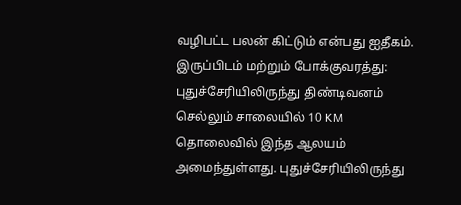வழிபட்ட பலன் கிட்டும் என்பது ஐதீகம்.
இருப்பிடம் மற்றும் போக்குவரத்து: புதுச்சேரியிலிருந்து திண்டிவனம் செல்லும் சாலையில் 10 KM தொலைவில் இந்த ஆலயம் அமைந்துள்ளது. புதுச்சேரியிலிருந்து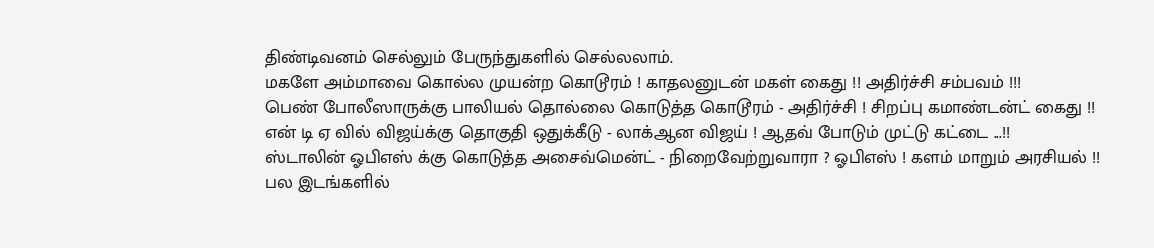திண்டிவனம் செல்லும் பேருந்துகளில் செல்லலாம்.
மகளே அம்மாவை கொல்ல முயன்ற கொடூரம் ! காதலனுடன் மகள் கைது !! அதிர்ச்சி சம்பவம் !!!
பெண் போலீஸாருக்கு பாலியல் தொல்லை கொடுத்த கொடூரம் - அதிர்ச்சி ! சிறப்பு கமாண்டன்ட் கைது !!
என் டி ஏ வில் விஜய்க்கு தொகுதி ஒதுக்கீடு - லாக்ஆன விஜய் ! ஆதவ் போடும் முட்டு கட்டை ...!!
ஸ்டாலின் ஓபிஎஸ் க்கு கொடுத்த அசைவ்மென்ட் - நிறைவேற்றுவாரா ? ஓபிஎஸ் ! களம் மாறும் அரசியல் !!
பல இடங்களில்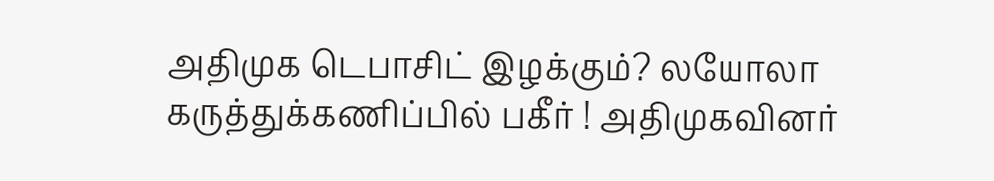அதிமுக டெபாசிட் இழக்கும்? லயோலா கருத்துக்கணிப்பில் பகீர் ! அதிமுகவினர்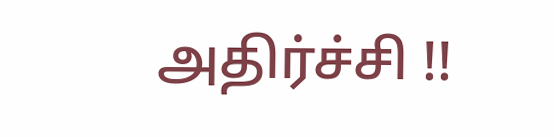அதிர்ச்சி !!